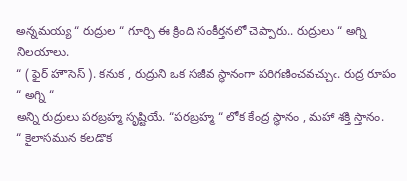అన్నమయ్య “ రుద్రుల “ గూర్చి ఈ క్రింది సంకీర్తనలో చెప్పారు.. రుద్రులు “ అగ్ని నిలయాలు.
“ ( ఫైర్ హౌసెస్ ). కనుక , రుద్రుని ఒక సజీవ స్థానంగా పరిగణించవచ్చుఁ. రుద్ర రూపం “ అగ్ని “
అన్ని రుద్రులు పరబ్రహ్మ సృష్టియే. “పరబ్రహ్మ “ లోక కేంద్ర స్థానం , మహా శక్తి స్తానం.
“ కైలాసమున కలడొక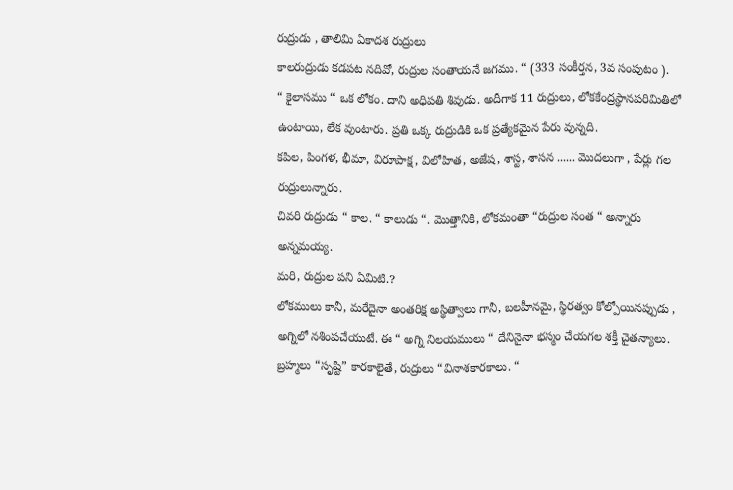రుద్రుడు , తాలిమి ఏకాదశ రుద్రులు
కాలరుద్రుడు కడపట నదివో, రుద్రుల సంతాయనే జగము. “ (333 సంకీర్తన, 3వ సంపుటం ).
“ కైలాసము “ ఒక లోకం. దాని అధిపతి శివుడు. అదీగాక 11 రుద్రులు, లోకకేంద్రస్థానపరిమితిలో ఉంటాయి, లేక వుంటారు. ప్రతి ఒక్క రుద్రుడికి ఒక ప్రత్యేకమైన పేరు వున్నది.
కపిల, పింగళ, భీమా, విరూపాక్ష, విలోహిత, అజేష, శాస్ట, శాసన ...... మొదలుగా , పేర్లు గల రుద్రులున్నారు.
చివరి రుద్రుడు “ కాల. “ కాలుడు “. మొత్తానికి, లోకమంతా “రుద్రుల సంత “ అన్నారు అన్నమయ్య.
మరి, రుద్రుల పని ఏమిటి.?
లోకములు కానీ, మరేదైనా అంతరిక్ష అస్థిత్వాలు గానీ, బలహీనమై, స్థిరత్వం కోల్పోయినప్పుడు , అగ్నిలో నశింపచేయుటే. ఈ “ అగ్ని నిలయములు “ దేనినైనా భస్మం చేయగల శక్తీ చైతన్యాలు.
బ్రహ్మలు “సృష్టి” కారకాలైతే, రుద్రులు “వినాశకారకాలు. “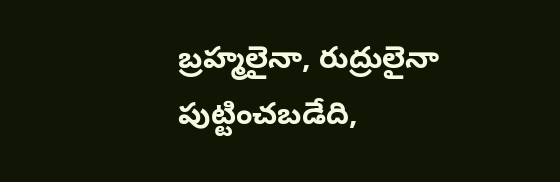బ్రహ్మలైనా, రుద్రులైనా పుట్టించబడేది,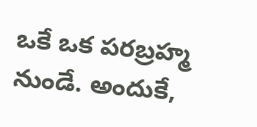ఒకే ఒక పరబ్రహ్మ నుండే. అందుకే,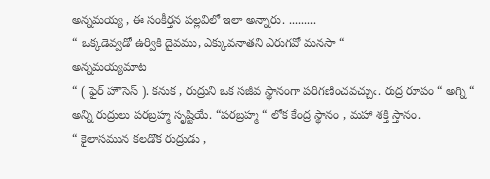అన్నమయ్య , ఈ సంకీర్తన పల్లవిలో ఇలా అన్నారు. .........
“ ఒక్కడెవ్వడో ఉర్వికి దైవము, ఎక్కువనాతని ఎరుగవో మనసా “
అన్నమయ్యమాట
“ ( ఫైర్ హౌసెస్ ). కనుక , రుద్రుని ఒక సజీవ స్థానంగా పరిగణించవచ్చుఁ. రుద్ర రూపం “ అగ్ని “
అన్ని రుద్రులు పరబ్రహ్మ సృష్టియే. “పరబ్రహ్మ “ లోక కేంద్ర స్థానం , మహా శక్తి స్తానం.
“ కైలాసమున కలడొక రుద్రుడు ,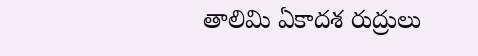తాలిమి ఏకాదశ రుద్రులు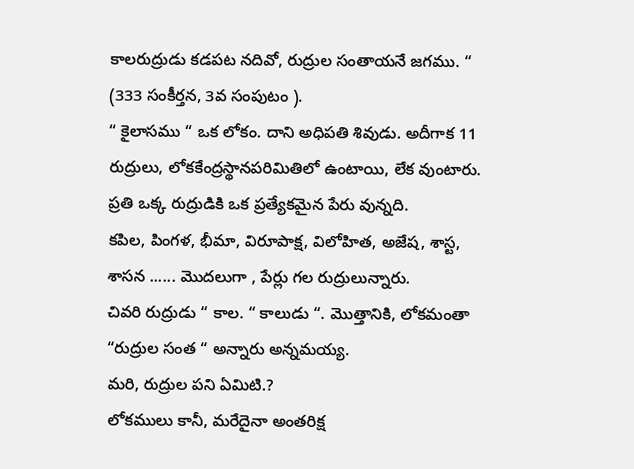కాలరుద్రుడు కడపట నదివో, రుద్రుల సంతాయనే జగము. “ (333 సంకీర్తన, 3వ సంపుటం ).
“ కైలాసము “ ఒక లోకం. దాని అధిపతి శివుడు. అదీగాక 11 రుద్రులు, లోకకేంద్రస్థానపరిమితిలో ఉంటాయి, లేక వుంటారు. ప్రతి ఒక్క రుద్రుడికి ఒక ప్రత్యేకమైన పేరు వున్నది.
కపిల, పింగళ, భీమా, విరూపాక్ష, విలోహిత, అజేష, శాస్ట, శాసన ...... మొదలుగా , పేర్లు గల రుద్రులున్నారు.
చివరి రుద్రుడు “ కాల. “ కాలుడు “. మొత్తానికి, లోకమంతా “రుద్రుల సంత “ అన్నారు అన్నమయ్య.
మరి, రుద్రుల పని ఏమిటి.?
లోకములు కానీ, మరేదైనా అంతరిక్ష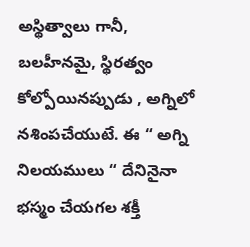అస్థిత్వాలు గానీ, బలహీనమై, స్థిరత్వం కోల్పోయినప్పుడు , అగ్నిలో నశింపచేయుటే. ఈ “ అగ్ని నిలయములు “ దేనినైనా భస్మం చేయగల శక్తీ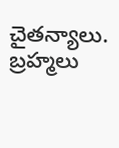చైతన్యాలు.
బ్రహ్మలు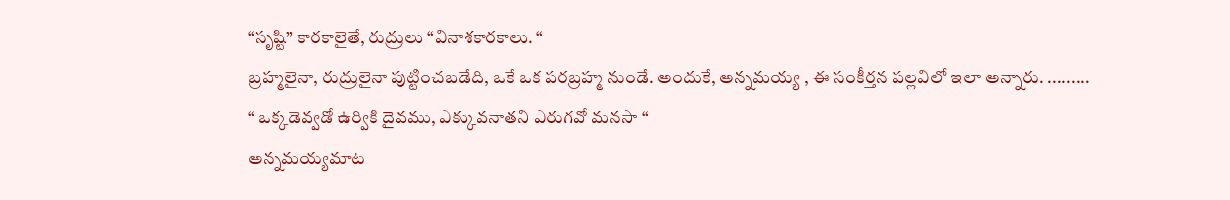“సృష్టి” కారకాలైతే, రుద్రులు “వినాశకారకాలు. “
బ్రహ్మలైనా, రుద్రులైనా పుట్టించబడేది, ఒకే ఒక పరబ్రహ్మ నుండే. అందుకే, అన్నమయ్య , ఈ సంకీర్తన పల్లవిలో ఇలా అన్నారు. .........
“ ఒక్కడెవ్వడో ఉర్వికి దైవము, ఎక్కువనాతని ఎరుగవో మనసా “
అన్నమయ్యమాట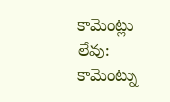కామెంట్లు లేవు:
కామెంట్ను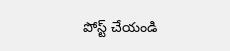పోస్ట్ చేయండి